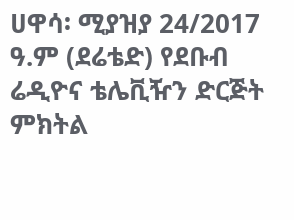ሀዋሳ፡ ሚያዝያ 24/2017 ዓ.ም (ደሬቴድ) የደቡብ ሬዲዮና ቴሌቪዥን ድርጅት ምክትል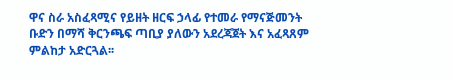ዋና ስራ አስፈጻሚና የይዘት ዘርፍ ኃላፊ የተመራ የማናጅመንት ቡድን በማሻ ቅርንጫፍ ጣቢያ ያለውን አደረጃጀት እና አፈጻጸም ምልከታ አድርጓል፡፡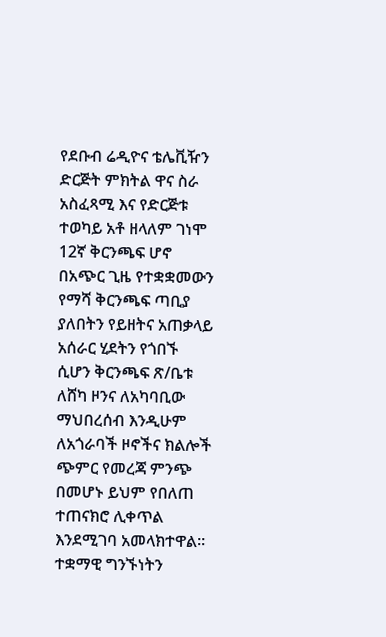የደቡብ ሬዲዮና ቴሌቪዥን ድርጅት ምክትል ዋና ስራ አስፈጻሚ እና የድርጅቱ ተወካይ አቶ ዘላለም ገነሞ 12ኛ ቅርንጫፍ ሆኖ በአጭር ጊዜ የተቋቋመውን የማሻ ቅርንጫፍ ጣቢያ ያለበትን የይዘትና አጠቃላይ አሰራር ሂደትን የጎበኙ ሲሆን ቅርንጫፍ ጽ/ቤቱ ለሸካ ዞንና ለአካባቢው ማህበረሰብ እንዲሁም ለአጎራባች ዞኖችና ክልሎች ጭምር የመረጃ ምንጭ በመሆኑ ይህም የበለጠ ተጠናክሮ ሊቀጥል እንደሚገባ አመላክተዋል፡፡
ተቋማዊ ግንኙነትን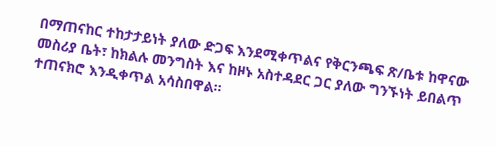በማጠናከር ተከታታይነት ያለው ድጋፍ እንደሚቀጥልና የቅርንጫፍ ጽ/ቤቱ ከዋናው መስሪያ ቤት፣ ከክልሉ መንግስት እና ከዞኑ አስተዳደር ጋር ያለው ግንኙነት ይበልጥ ተጠናክሮ እንዲቀጥል አሳስበዋል፡፡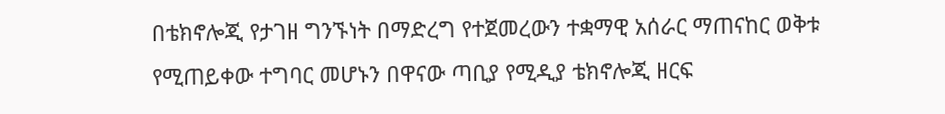በቴክኖሎጂ የታገዘ ግንኙነት በማድረግ የተጀመረውን ተቋማዊ አሰራር ማጠናከር ወቅቱ የሚጠይቀው ተግባር መሆኑን በዋናው ጣቢያ የሚዲያ ቴክኖሎጂ ዘርፍ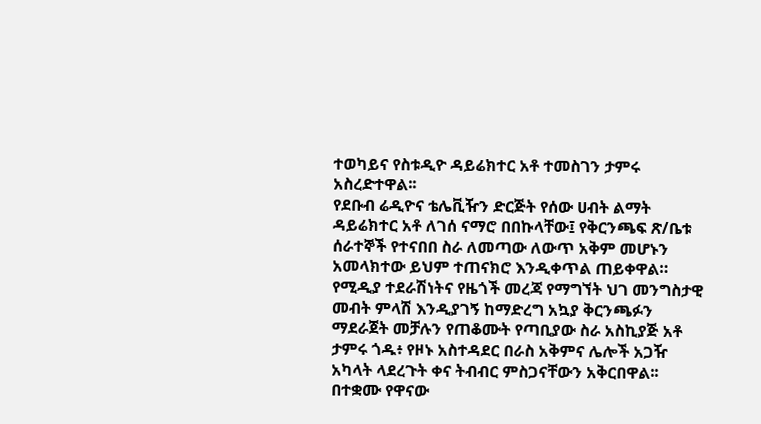ተወካይና የስቱዲዮ ዳይሬክተር አቶ ተመስገን ታምሩ አስረድተዋል፡፡
የደቡብ ሬዲዮና ቴሌቪዥን ድርጅት የሰው ሀብት ልማት ዳይሬክተር አቶ ለገሰ ናማሮ በበኩላቸው፤ የቅርንጫፍ ጽ/ቤቱ ሰራተኞች የተናበበ ስራ ለመጣው ለውጥ አቅም መሆኑን አመላክተው ይህም ተጠናክሮ እንዲቀጥል ጠይቀዋል።
የሚዲያ ተደራሽነትና የዜጎች መረጃ የማግኘት ህገ መንግስታዊ መብት ምላሽ እንዲያገኝ ከማድረግ አኳያ ቅርንጫፉን ማደራጀት መቻሉን የጠቆሙት የጣቢያው ስራ አስኪያጅ አቶ ታምሩ ጎዱ፥ የዞኑ አስተዳደር በራስ አቅምና ሌሎች አጋዥ አካላት ላደረጉት ቀና ትብብር ምስጋናቸውን አቅርበዋል፡፡
በተቋሙ የዋናው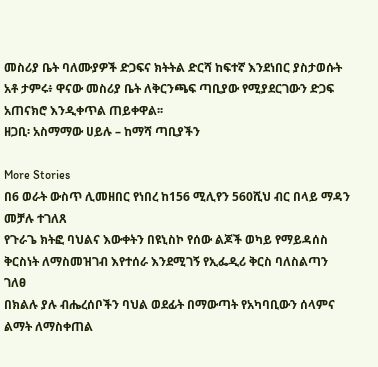መስሪያ ቤት ባለሙያዎች ድጋፍና ክትትል ድርሻ ከፍተኛ እንደነበር ያስታወሱት አቶ ታምሩ፥ ዋናው መስሪያ ቤት ለቅርንጫፍ ጣቢያው የሚያደርገውን ድጋፍ አጠናክሮ እንዲቀጥል ጠይቀዋል፡፡
ዘጋቢ፡ አስማማው ሀይሉ – ከማሻ ጣቢያችን

More Stories
በ6 ወራት ውስጥ ሊመዘበር የነበረ ከ156 ሚሊየን 560ሺህ ብር በላይ ማዳን መቻሉ ተገለጸ
የጉራጌ ክትፎ ባህልና እውቀትን በዩኒስኮ የሰው ልጆች ወካይ የማይዳሰስ ቅርስነት ለማስመዝገብ እየተሰራ እንደሚገኝ የኢፌዲሪ ቅርስ ባለስልጣን ገለፀ
በክልሉ ያሉ ብሔረሰቦችን ባህል ወደፊት በማውጣት የአካባቢውን ሰላምና ልማት ለማስቀጠል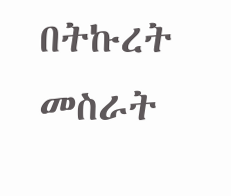በትኩረት መስራት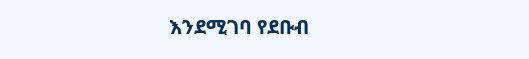እንደሚገባ የደቡብ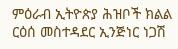ምዕራብ ኢትዮጵያ ሕዝቦች ክልል ርዕሰ መስተዳደር ኢንጅነር ነጋሽ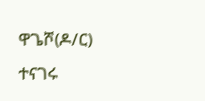ዋጌሾ(ዶ/ር) ተናገሩ